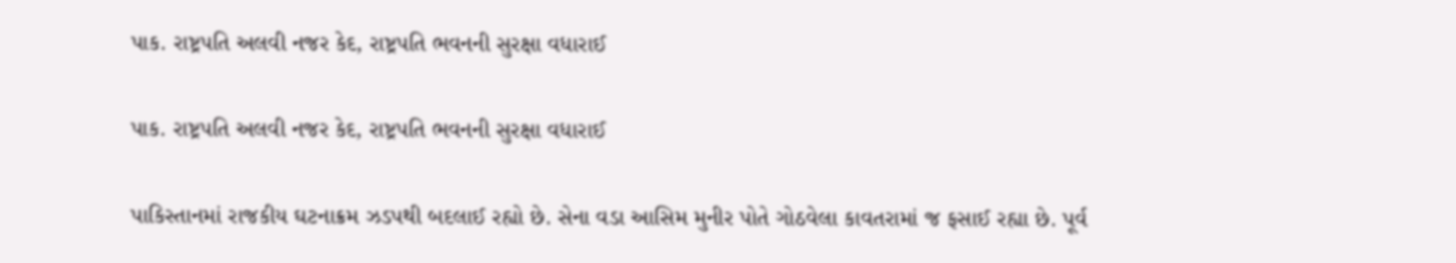પાક. રાષ્ટ્રપતિ અલવી નજર કેદ, રાષ્ટ્રપતિ ભવનની સુરક્ષા વધારાઈ

પાક. રાષ્ટ્રપતિ અલવી નજર કેદ, રાષ્ટ્રપતિ ભવનની સુરક્ષા વધારાઈ

પાકિસ્તાનમાં રાજકીય ઘટનાક્રમ ઝડપથી બદલાઈ રહ્યો છે. સેના વડા આસિમ મુનીર પોતે ગોઠવેલા કાવતરામાં જ ફસાઈ રહ્યા છે. પૂર્વ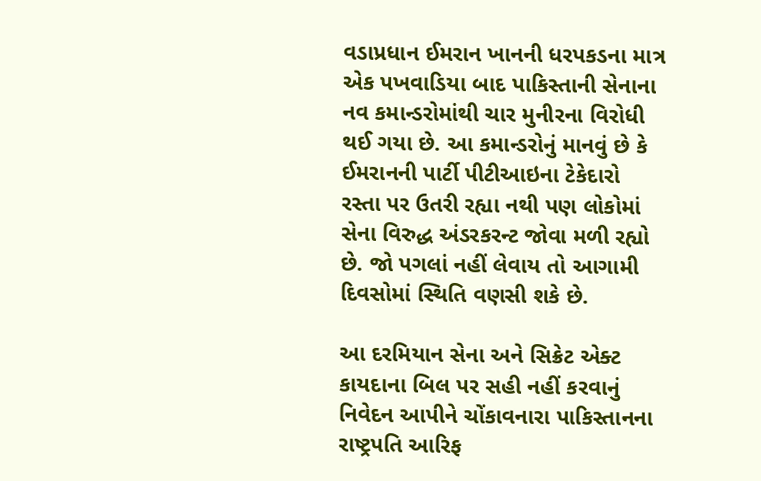વડાપ્રધાન ઈમરાન ખાનની ધરપકડના માત્ર એક પખવાડિયા બાદ પાકિસ્તાની સેનાના નવ કમાન્ડરોમાંથી ચાર મુનીરના વિરોધી થઈ ગયા છે. આ કમાન્ડરોનું માનવું છે કે ઈમરાનની પાર્ટી પીટીઆઇના ટેકેદારો રસ્તા પર ઉતરી રહ્યા નથી પણ લોકોમાં સેના વિરુદ્ધ અંડરકરન્ટ જોવા મળી રહ્યો છે. જો પગલાં નહીં લેવાય તો આગામી દિવસોમાં સ્થિતિ વણસી શકે છે.

આ દરમિયાન સેના અને સિક્રેટ એક્ટ કાયદાના બિલ પર સહી નહીં કરવાનું નિવેદન આપીને ચોંકાવનારા પાકિસ્તાનના રાષ્ટ્રપતિ આરિફ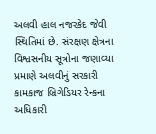અલવી હાલ નજરકેદ જેવી સ્થિતિમાં છે. સંરક્ષણ ક્ષેત્રના વિશ્વસનીય સૂત્રોના જણાવ્યા પ્રમાણે અલવીનું સરકારી કામકાજ બ્રિગેડિયર રેન્કના અધિકારી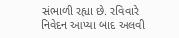સંભાળી રહ્યા છે. રવિવારે નિવેદન આપ્યા બાદ અલવી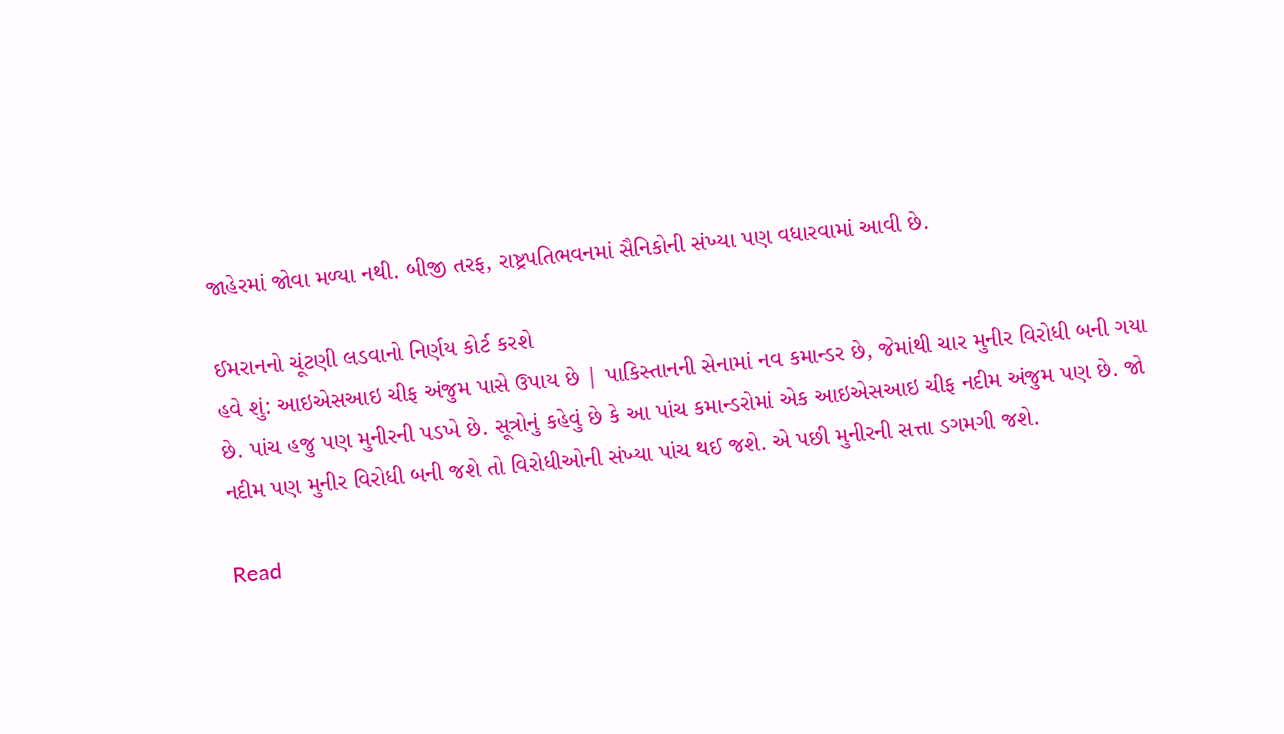જાહેરમાં જોવા મળ્યા નથી. બીજી તરફ, રાષ્ટ્રપતિભવનમાં સૈનિકોની સંખ્યા પણ વધારવામાં આવી છે.

ઈમરાનનો ચૂંટણી લડવાનો નિર્ણય કોર્ટ કરશે
હવે શું: આઇએસઆઇ ચીફ અંજુમ પાસે ઉપાય છે | પાકિસ્તાનની સેનામાં નવ કમાન્ડર છે, જેમાંથી ચાર મુનીર વિરોધી બની ગયા છે. પાંચ હજુ પણ મુનીરની પડખે છે. સૂત્રોનું કહેવું છે કે આ પાંચ કમાન્ડરોમાં એક આઇએસઆઇ ચીફ નદીમ અંજુમ પણ છે. જો નદીમ પણ મુનીર વિરોધી બની જશે તો વિરોધીઓની સંખ્યા પાંચ થઈ જશે. એ પછી મુનીરની સત્તા ડગમગી જશે.

Read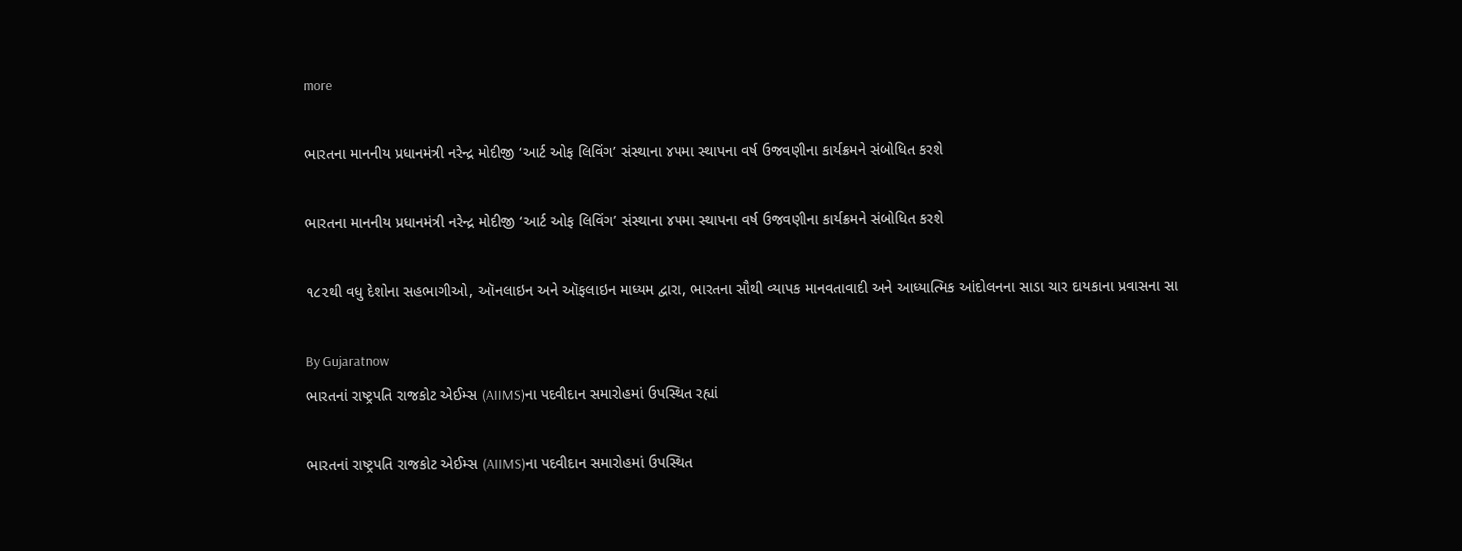more

ભારતના માનનીય પ્રધાનમંત્રી નરેન્દ્ર મોદીજી ‘આર્ટ ઓફ લિવિંગ’ સંસ્થાના ૪૫મા સ્થાપના વર્ષ ઉજવણીના કાર્યક્રમને સંબોધિત કરશે

ભારતના માનનીય પ્રધાનમંત્રી નરેન્દ્ર મોદીજી ‘આર્ટ ઓફ લિવિંગ’ સંસ્થાના ૪૫મા સ્થાપના વર્ષ ઉજવણીના કાર્યક્રમને સંબોધિત કરશે

૧૮૨થી વધુ દેશોના સહભાગીઓ, ઑનલાઇન અને ઑફલાઇન માધ્યમ દ્વારા, ભારતના સૌથી વ્યાપક માનવતાવાદી અને આધ્યાત્મિક આંદોલનના સાડા ચાર દાયકાના પ્રવાસના સા

By Gujaratnow
ભારતનાં રાષ્ટ્રપતિ રાજકોટ એઈમ્સ (AIIMS)ના પદવીદાન સમારોહમાં ઉપસ્થિત રહ્યાં

ભારતનાં રાષ્ટ્રપતિ રાજકોટ એઈમ્સ (AIIMS)ના પદવીદાન સમારોહમાં ઉપસ્થિત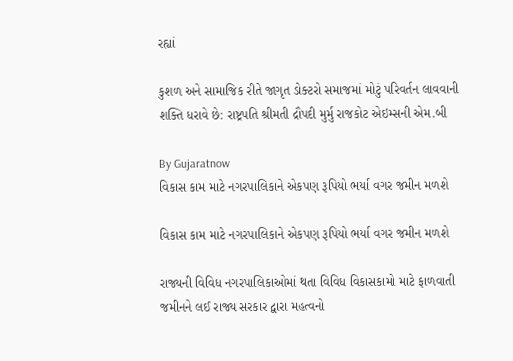રહ્યાં

કુશળ અને સામાજિક રીતે જાગૃત ડોક્ટરો સમાજમાં મોટું પરિવર્તન લાવવાની શક્તિ ધરાવે છે: રાષ્ટ્રપતિ શ્રીમતી દ્રૌપદી મુર્મુ રાજકોટ એઇમ્સની એમ.બી

By Gujaratnow
વિકાસ કામ માટે નગરપાલિકાને એકપણ રૂપિયો ભર્યા વગર જમીન મળશે

વિકાસ કામ માટે નગરપાલિકાને એકપણ રૂપિયો ભર્યા વગર જમીન મળશે

રાજ્યની વિવિધ નગરપાલિકાઓમાં થતા વિવિધ વિકાસકામો માટે ફાળવાતી જમીનને લઈ રાજ્ય સરકાર દ્વારા મહત્વનો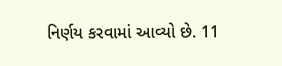નિર્ણય કરવામાં આવ્યો છે. 11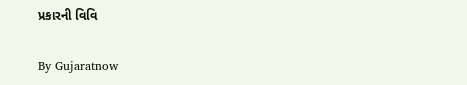પ્રકારની વિવિ

By Gujaratnow